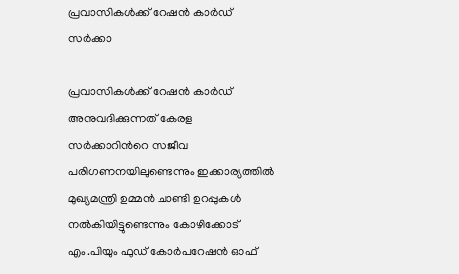പ്രവാസികള്‍ക്ക് റേഷന്‍ കാര്‍ഡ് സര്‍ക്കാ

പ്രവാസികള്‍ക്ക് റേഷന്‍ കാര്‍ഡ് അനുവദിക്കുന്നത് കേരള സര്‍ക്കാറിന്‍റെ സജീവ പരിഗണനയിലുണ്ടെന്നും ഇക്കാര്യത്തില്‍ മുഖ്യമന്ത്രി ഉമ്മന്‍ ചാണ്ടി ഉറപ്പുകള്‍ നല്‍കിയിട്ടുണ്ടെന്നും കോഴിക്കോട് എം.പിയും ഫുഡ് കോര്‍പറേഷന്‍ ഓഫ്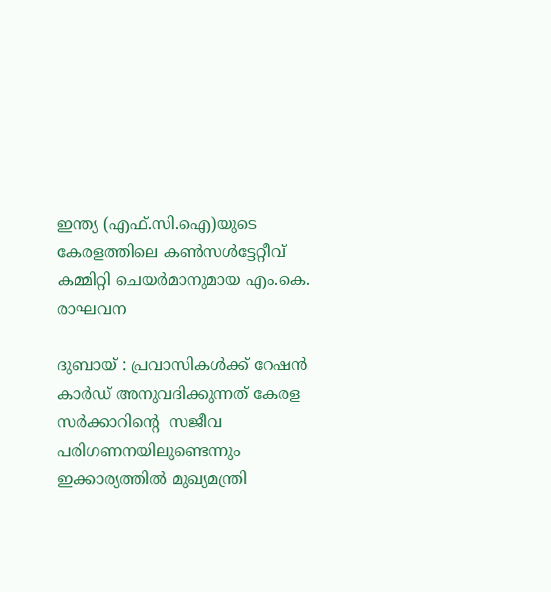ഇന്ത്യ (എഫ്.സി.ഐ)യുടെ കേരളത്തിലെ കണ്‍സള്‍ട്ടേറ്റീവ് കമ്മിറ്റി ചെയര്‍മാനുമായ എം.കെ. രാഘവന

ദുബായ് : പ്രവാസികള്‍ക്ക് റേഷന്‍ കാര്‍ഡ് അനുവദിക്കുന്നത് കേരള സര്‍ക്കാറിന്‍റെ  സജീവ പരിഗണനയിലുണ്ടെന്നും ഇക്കാര്യത്തില്‍ മുഖ്യമന്ത്രി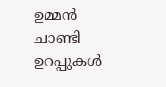ഉമ്മന്‍ ചാണ്ടി ഉറപ്പുകള്‍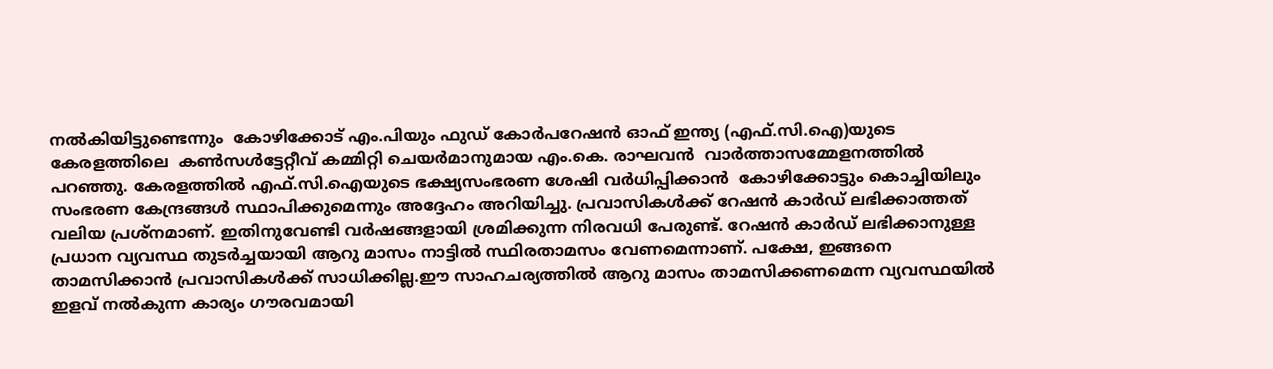നല്‍കിയിട്ടുണ്ടെന്നും  കോഴിക്കോട് എം.പിയും ഫുഡ് കോര്‍പറേഷന്‍ ഓഫ് ഇന്ത്യ (എഫ്.സി.ഐ)യുടെ കേരളത്തിലെ  കണ്‍സള്‍ട്ടേറ്റീവ് കമ്മിറ്റി ചെയര്‍മാനുമായ എം.കെ. രാഘവന്‍  വാര്‍ത്താസമ്മേളനത്തില്‍ പറഞ്ഞു. കേരളത്തില്‍ എഫ്.സി.ഐയുടെ ഭക്ഷ്യസംഭരണ ശേഷി വര്‍ധിപ്പിക്കാന്‍  കോഴിക്കോട്ടും കൊച്ചിയിലും സംഭരണ കേന്ദ്രങ്ങള്‍ സ്ഥാപിക്കുമെന്നും അദ്ദേഹം അറിയിച്ചു. പ്രവാസികള്‍ക്ക് റേഷന്‍ കാര്‍ഡ് ലഭിക്കാത്തത് വലിയ പ്രശ്നമാണ്. ഇതിനുവേണ്ടി വര്‍ഷങ്ങളായി ശ്രമിക്കുന്ന നിരവധി പേരുണ്ട്. റേഷന്‍ കാര്‍ഡ് ലഭിക്കാനുള്ള പ്രധാന വ്യവസ്ഥ തുടര്‍ച്ചയായി ആറു മാസം നാട്ടില്‍ സ്ഥിരതാമസം വേണമെന്നാണ്. പക്ഷേ, ഇങ്ങനെ താമസിക്കാന്‍ പ്രവാസികള്‍ക്ക് സാധിക്കില്ല.ഈ സാഹചര്യത്തില്‍ ആറു മാസം താമസിക്കണമെന്ന വ്യവസ്ഥയില്‍ ഇളവ് നല്‍കുന്ന കാര്യം ഗൗരവമായി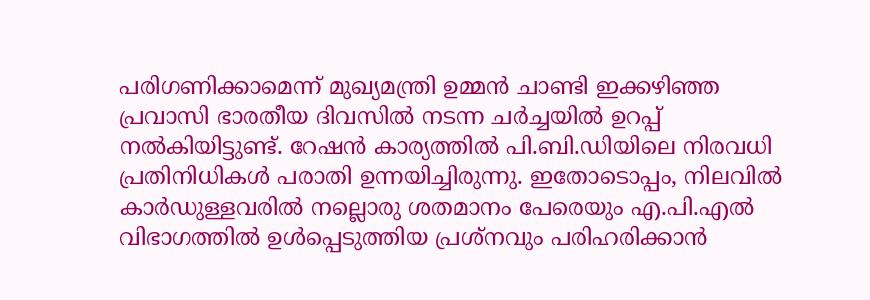പരിഗണിക്കാമെന്ന് മുഖ്യമന്ത്രി ഉമ്മന്‍ ചാണ്ടി ഇക്കഴിഞ്ഞ പ്രവാസി ഭാരതീയ ദിവസില്‍ നടന്ന ചര്‍ച്ചയില്‍ ഉറപ്പ് നല്‍കിയിട്ടുണ്ട്. റേഷന്‍ കാര്യത്തില്‍ പി.ബി.ഡിയിലെ നിരവധി പ്രതിനിധികള്‍ പരാതി ഉന്നയിച്ചിരുന്നു. ഇതോടൊപ്പം, നിലവില്‍ കാര്‍ഡുള്ളവരില്‍ നല്ലൊരു ശതമാനം പേരെയും എ.പി.എല്‍ വിഭാഗത്തില്‍ ഉള്‍പ്പെടുത്തിയ പ്രശ്നവും പരിഹരിക്കാന്‍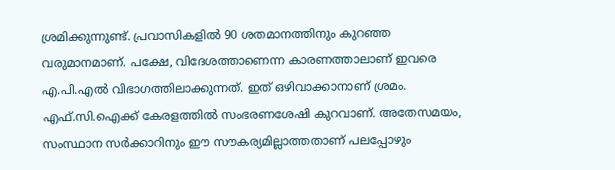ശ്രമിക്കുന്നുണ്ട്. പ്രവാസികളില്‍ 90 ശതമാനത്തിനും കുറഞ്ഞ വരുമാനമാണ്. പക്ഷേ, വിദേശത്താണെന്ന കാരണത്താലാണ് ഇവരെ എ.പി.എല്‍ വിഭാഗത്തിലാക്കുന്നത്. ഇത് ഒഴിവാക്കാനാണ് ശ്രമം. എഫ്.സി.ഐക്ക് കേരളത്തില്‍ സംഭരണശേഷി കുറവാണ്. അതേസമയം, സംസ്ഥാന സര്‍ക്കാറിനും ഈ സൗകര്യമില്ലാത്തതാണ് പലപ്പോഴും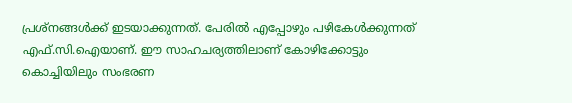പ്രശ്നങ്ങള്‍ക്ക് ഇടയാക്കുന്നത്. പേരില്‍ എപ്പോഴും പഴികേള്‍ക്കുന്നത് എഫ്.സി.ഐയാണ്. ഈ സാഹചര്യത്തിലാണ് കോഴിക്കോട്ടും കൊച്ചിയിലും സംഭരണ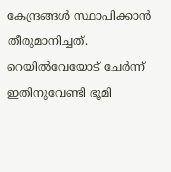കേന്ദ്രങ്ങള്‍ സ്ഥാപിക്കാന്‍ തീരുമാനിച്ചത്. റെയില്‍വേയോട് ചേര്‍ന്ന് ഇതിനുവേണ്ടി ഭൂമി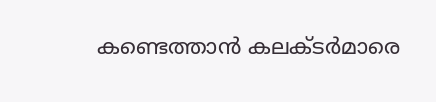കണ്ടെത്താന്‍ കലക്ടര്‍മാരെ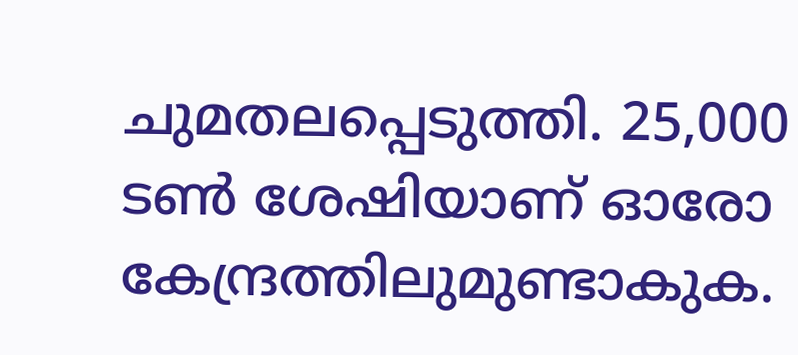ചുമതലപ്പെടുത്തി. 25,000 ടണ്‍ ശേഷിയാണ് ഓരോ കേന്ദ്രത്തിലുമുണ്ടാകുക.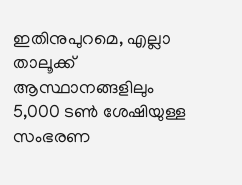ഇതിനുപുറമെ, എല്ലാ താലൂക്ക് ആസ്ഥാനങ്ങളിലും 5,000 ടണ്‍ ശേഷിയുള്ള സംഭരണ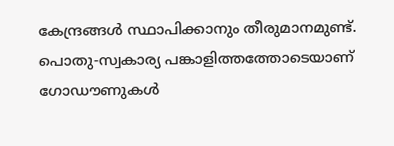കേന്ദ്രങ്ങള്‍ സ്ഥാപിക്കാനും തീരുമാനമുണ്ട്. പൊതു-സ്വകാര്യ പങ്കാളിത്തത്തോടെയാണ് ഗോഡൗണുകള്‍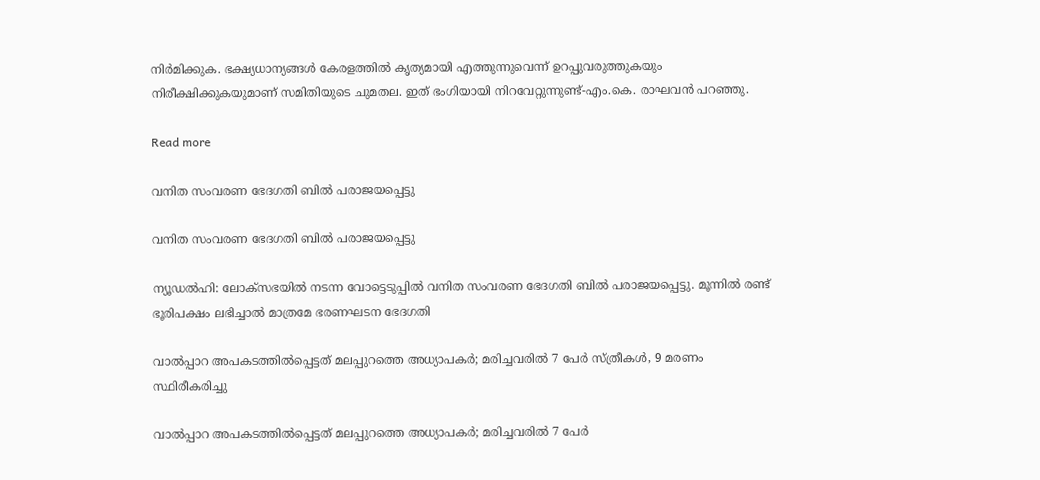നിര്‍മിക്കുക. ഭക്ഷ്യധാന്യങ്ങള്‍ കേരളത്തില്‍ കൃത്യമായി എത്തുന്നുവെന്ന് ഉറപ്പുവരുത്തുകയും നിരീക്ഷിക്കുകയുമാണ് സമിതിയുടെ ചുമതല. ഇത് ഭംഗിയായി നിറവേറ്റുന്നുണ്ട്-എം.കെ. രാഘവന്‍ പറഞ്ഞു.

Read more

വനിത സംവരണ ഭേദഗതി ബില്‍ പരാജയപ്പെട്ടു

വനിത സംവരണ ഭേദഗതി ബില്‍ പരാജയപ്പെട്ടു

ന്യൂഡല്‍ഹി: ലോക്‌സഭയില്‍ നടന്ന വോട്ടെടുപ്പില്‍ വനിത സംവരണ ഭേദഗതി ബില്‍ പരാജയപ്പെട്ടു. മൂന്നില്‍ രണ്ട് ഭൂരിപക്ഷം ലഭിച്ചാല്‍ മാത്രമേ ഭരണഘടന ഭേദഗതി

വാല്‍പ്പാറ അപകടത്തിൽപ്പെട്ടത് മലപ്പുറത്തെ അധ്യാപകർ; മരിച്ചവരിൽ 7 പേർ സ്ത്രീകൾ, 9 മരണം സ്ഥിരീകരിച്ചു

വാല്‍പ്പാറ അപകടത്തിൽപ്പെട്ടത് മലപ്പുറത്തെ അധ്യാപകർ; മരിച്ചവരിൽ 7 പേർ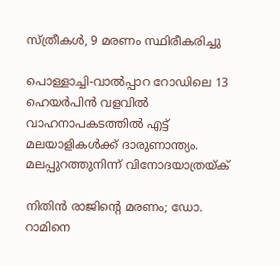സ്ത്രീകൾ, 9 മരണം സ്ഥിരീകരിച്ചു

പൊള്ളാച്ചി-വാൽപ്പാറ റോഡിലെ 13 ഹെയർപിൻ വളവിൽ വാഹനാപകടത്തില്‍ എട്ട് മലയാളികള്‍ക്ക് ദാരുണാന്ത്യം. മലപ്പുറത്തുനിന്ന് വിനോദയാത്രയ്ക്

നിതിൻ രാജിന്‍റെ മരണം; ഡോ. റാമിനെ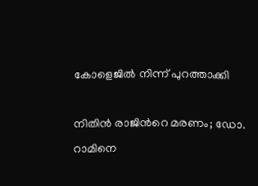കോളെജിൽ നിന്ന് പുറത്താക്കി

നിതിൻ രാജിന്‍റെ മരണം; ഡോ. റാമിനെ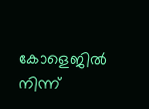കോളെജിൽ നിന്ന്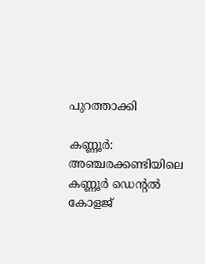പുറത്താക്കി

കണ്ണൂർ: അഞ്ചരക്കണ്ടിയിലെ കണ്ണൂർ ഡെന്‍റൽ കോളജ്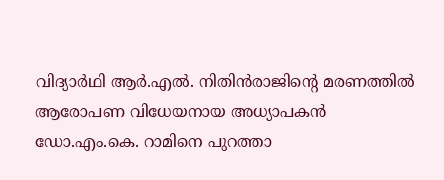വിദ്യാർഥി ആർ.എൽ. നിതിൻരാജിന്‍റെ മരണത്തിൽ ആരോപണ വിധേയനായ അധ്യാപകൻ ഡോ.എം.കെ. റാമിനെ പുറത്താ